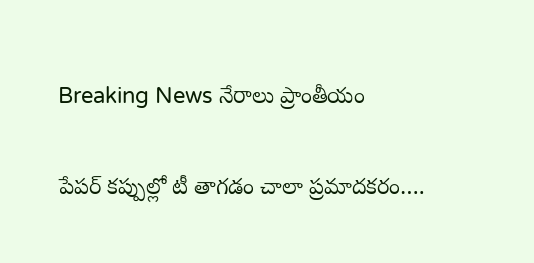Breaking News నేరాలు ప్రాంతీయం

పేపర్ కప్పుల్లో టీ తాగడం చాలా ప్రమాదకరం….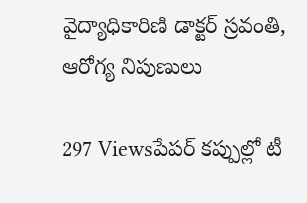వైద్యాధికారిణి డాక్టర్ స్రవంతి, ఆరోగ్య నిపుణులు

297 Viewsపేపర్ కప్పుల్లో టీ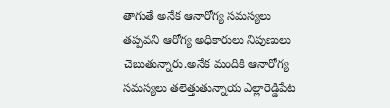తాగుతే అనేక ఆనారోగ్య సమస్యలు తప్పవని ఆరోగ్య అధికారులు నిపుణులు చెబుతున్నారు.అనేక మందికి ఆనారోగ్య సమస్యలు తలెత్తుతున్నాయ ఎల్లారెడ్డిపేట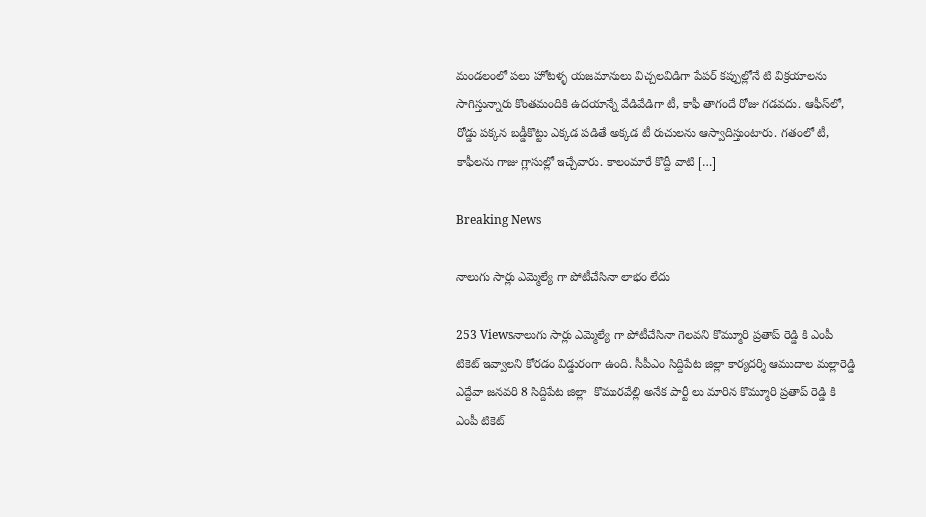మండలంలో పలు హోటళ్ళ యజమానులు విచ్చలవిడిగా పేపర్ కప్పుల్లోనే టి విక్రయాలను సాగిస్తున్నారు కొంతమందికి ఉదయాన్నే వేడివేడిగా టీ, కాఫీ తాగందే రోజు గడవదు. ఆఫీస్‌లో, రోడ్డు పక్కన బడ్డీకొట్టు ఎక్కడ పడితే అక్కడ టీ రుచులను ఆస్వాదిస్తుంటారు. గతంలో టీ, కాఫీలను గాజు గ్లాసుల్లో ఇచ్చేవారు. కాలంమారే కొద్దీ వాటి […]

Breaking News

నాలుగు సార్లు ఎమ్మెల్యే గా పోటీచేసినా లాభం లేదు

253 Viewsనాలుగు సార్లు ఎమ్మెల్యే గా పోటీచేసినా గెలవని కొమ్మూరి ప్రతాప్ రెడ్డి కి ఎంపీ టికెట్ ఇవ్వాలని కోరడం విడ్డురంగా ఉంది. సీపీఎం సిద్దిపేట జిల్లా కార్యదర్శి ఆముదాల మల్లారెడ్డి ఎద్దేవా జనవరి 8 సిద్దిపేట జిల్లా  కొమురవేల్లి అనేక పార్టీ లు మారిన కొమ్మూరి ప్రతాప్ రెడ్డి కి ఎంపీ టికెట్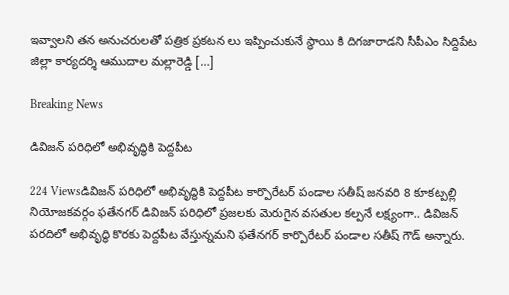ఇవ్వాలని తన అనుచరులతో పత్రిక ప్రకటన లు ఇప్పించుకునే స్థాయి కి దిగజారాడని సీపీఎం సిద్దిపేట జిల్లా కార్యదర్శి ఆముదాల మల్లారెడ్డి […]

Breaking News

డివిజన్ పరిధిలో అభివృద్ధికి పెద్దపీట

224 Viewsడివిజన్ పరిధిలో అభివృద్ధికి పెద్దపీట కార్పొరేటర్ పండాల సతీష్ జనవరి 8 కూకట్పల్లి నియోజకవర్గం ఫతేనగర్ డివిజన్ పరిధిలో ప్రజలకు మెరుగైన వసతుల కల్పనే లక్ష్యంగా.. డివిజన్ పరదిలో అభివృద్ధి కొరకు పెద్దపీట వేస్తున్నమని ఫతేనగర్ కార్పొరేటర్ పండాల సతీష్ గౌడ్ అన్నారు.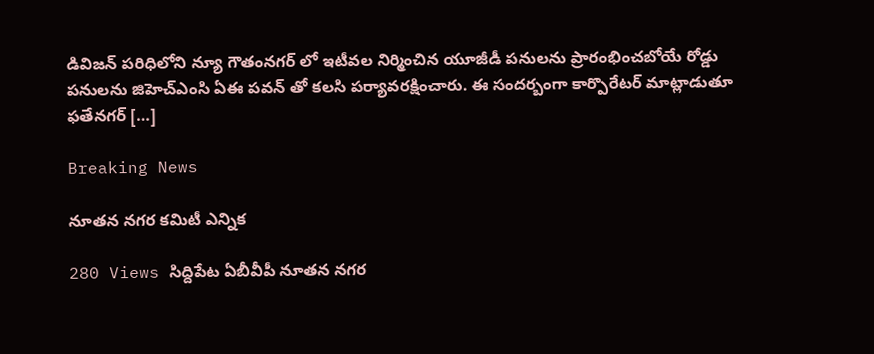డివిజన్ పరిధిలోని న్యూ గౌతంనగర్ లో ఇటీవల నిర్మించిన యూజీడీ పనులను ప్రారంభించబోయే రోడ్డు పనులను జిహెచ్ఎంసి ఏఈ పవన్ తో కలసి పర్యావరక్షించారు. ఈ సందర్బంగా కార్పొరేటర్ మాట్లాడుతూ ఫతేనగర్ […]

Breaking News

నూతన నగర కమిటీ ఎన్నిక

280 Views సిద్దిపేట ఏబీవీపీ నూతన నగర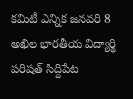కమిటీ ఎన్నిక జనవరి 8 అఖిల భారతీయ విద్యార్థి పరిషత్ సిద్దిపేట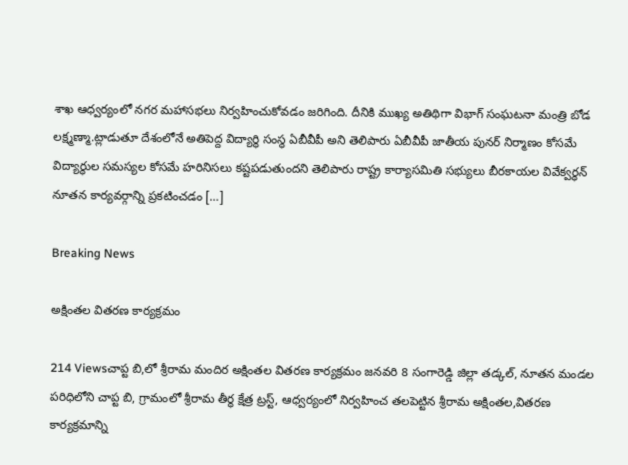శాఖ ఆధ్వర్యంలో నగర మహాసభలు నిర్వహించుకోవడం జరిగింది. దీనికి ముఖ్య అతిథిగా విభాగ్ సంఘటనా మంత్రి బోడ లక్ష్మణ్మా.ట్లాడుతూ దేశంలోనే అతిపెద్ద విద్యార్థి సంస్థ ఏబీవీపీ అని తెలిపారు ఏబీవీపీ జాతీయ పునర్ నిర్మాణం కోసమే విద్యార్థుల సమస్యల కోసమే హరినిసలు కష్టపడుతుందని తెలిపారు రాష్ట్ర కార్యాసమితి సభ్యులు బీరకాయల వివేక్వర్ధన్ నూతన కార్యవర్గాన్ని ప్రకటించడం […]

Breaking News

అక్షింతల వితరణ కార్యక్రమం

214 Viewsచాప్ట బి,లో శ్రీరామ మందిర అక్షింతల వితరణ కార్యక్రమం జనవరి 8 సంగారెడ్డి జిల్లా తడ్కల్, నూతన మండల పరిధిలోని చాప్ట బి, గ్రామంలో శ్రీరామ తీర్థ క్షేత్ర ట్రస్ట్, ఆధ్వర్యంలో నిర్వహించ తలపెట్టిన శ్రీరామ అక్షింతల,వితరణ కార్యక్రమాన్ని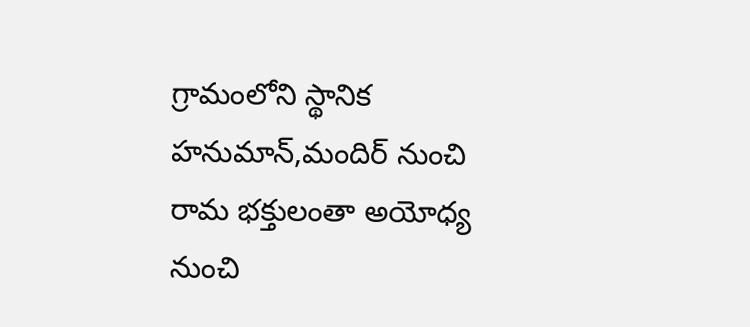గ్రామంలోని స్థానిక హనుమాన్,మందిర్ నుంచి రామ భక్తులంతా అయోధ్య నుంచి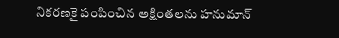నికరణకై పంపించిన అక్షింతలను హనుమాన్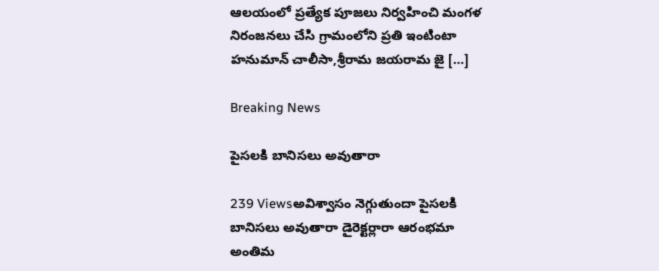ఆలయంలో ప్రత్యేక పూజలు నిర్వహించి మంగళ నిరంజనలు చేసి గ్రామంలోని ప్రతి ఇంటింటా హనుమాన్ చాలీసా,శ్రీరామ జయరామ జై […]

Breaking News

పైసలకి బానిసలు అవుతారా

239 Viewsఅవిశ్వాసం నెగ్గుతుందా పైసలకి బానిసలు అవుతారా డైరెక్టర్లారా ఆరంభమా అంతిమ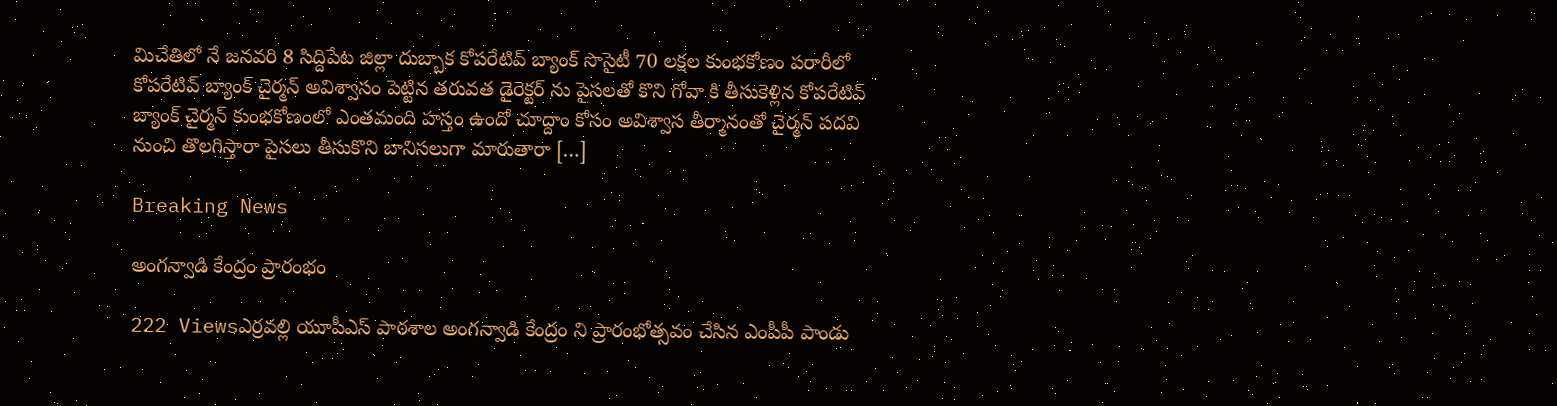మిచేతిలో నే జనవరి 8 సిద్దిపేట జిల్లా దుబ్బాక కోపరేటివ్ బ్యాంక్ సొసైటీ 70 లక్షల కుంభకోణం పరారీలో కోపరేటివ్ బ్యాంక్ చైర్మన్ అవిశ్వాసం పెట్టిన తరువత డైరెక్టర్ ను పైసలతో కొని గోవా కి తీసుకెళ్లిన కోపరేటివ్ బ్యాంక్ చైర్మన్ కుంభకోణంలో ఎంతమంది హస్తం ఉందో చూద్దాం కోసం అవిశ్వాస తీర్మానంతో చైర్మన్ పదవి నుంచి తొలగిస్తారా పైసలు తీసుకొని బానిసలుగా మారుతారా […]

Breaking News

అంగన్వాడి కేంద్రం ప్రారంభం

222 Viewsఎర్రవల్లి యూపీఎస్ పాఠశాల అంగన్వాడి కేంద్రం ని ప్రారంభోత్సవం చేసిన ఎంపీపీ పాండు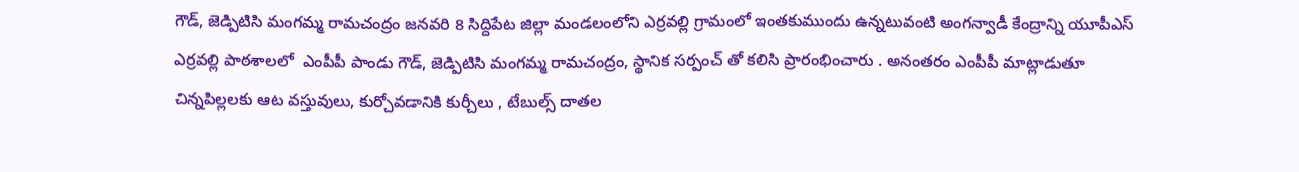గౌడ్, జెడ్పిటిసి మంగమ్మ రామచంద్రం జనవరి 8 సిద్దిపేట జిల్లా మండలంలోని ఎర్రవల్లి గ్రామంలో ఇంతకుముందు ఉన్నటువంటి అంగన్వాడీ కేంద్రాన్ని యూపీఎస్ ఎర్రవల్లి పాఠశాలలో  ఎంపీపీ పాండు గౌడ్, జెడ్పిటిసి మంగమ్మ రామచంద్రం, స్థానిక సర్పంచ్ తో కలిసి ప్రారంభించారు . అనంతరం ఎంపీపీ మాట్లాడుతూ చిన్నపిల్లలకు ఆట వస్తువులు, కుర్చోవడానికి కుర్చీలు , టేబుల్స్ దాతల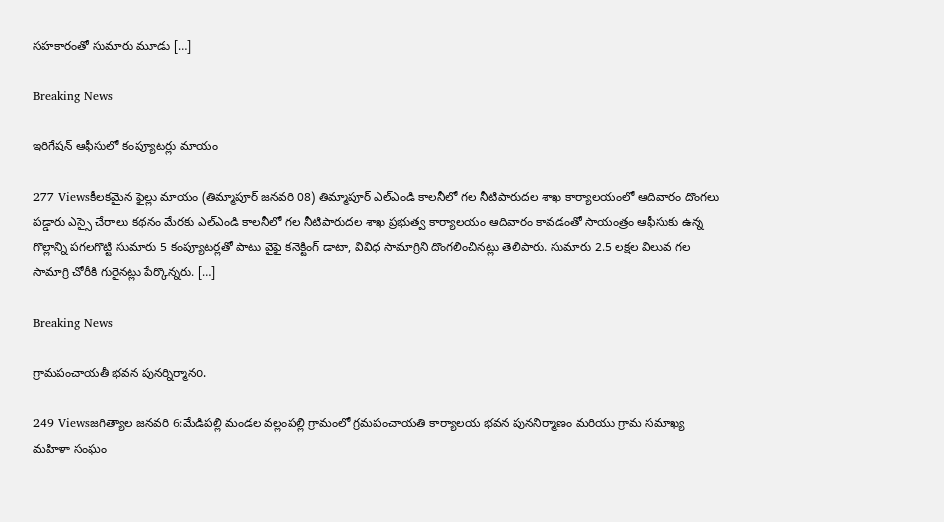సహకారంతో సుమారు మూడు […]

Breaking News

ఇరిగేషన్ ఆఫీసులో కంప్యూటర్లు మాయం

277 Viewsకీలకమైన ఫైల్లు మాయం (తిమ్మాపూర్ జనవరి 08) తిమ్మాపూర్ ఎల్ఎండి కాలనీలో గల నీటిపారుదల శాఖ కార్యాలయంలో ఆదివారం దొంగలు పడ్డారు ఎస్సై చేరాలు కథనం మేరకు ఎల్ఎండి కాలనీలో గల నీటిపారుదల శాఖ ప్రభుత్వ కార్యాలయం ఆదివారం కావడంతో సాయంత్రం ఆఫీసుకు ఉన్న గొల్లాన్ని పగలగొట్టి సుమారు 5 కంప్యూటర్లతో పాటు వైఫై కనెక్టింగ్ డాటా, వివిధ సామాగ్రిని దొంగలించినట్లు తెలిపారు. సుమారు 2.5 లక్షల విలువ గల సామాగ్రి చోరీకి గురైనట్లు పేర్కొన్నరు. […]

Breaking News

గ్రామపంచాయతీ భవన పునర్నిర్మానo.

249 Viewsజగిత్యాల జనవరి 6:మేడిపల్లి మండల వల్లంపల్లి గ్రామంలో గ్రమపంచాయతి కార్యాలయ భవన పుననిర్మాణం మరియు గ్రామ సమాఖ్య మహిళా సంఘం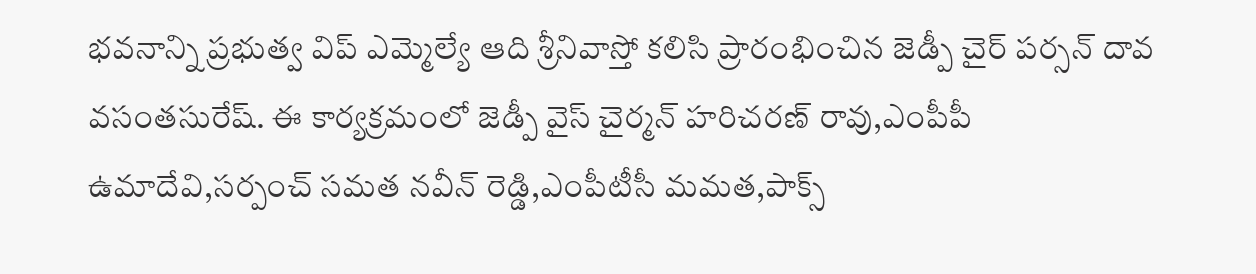భవనాన్ని ప్రభుత్వ విప్ ఎమ్మెల్యే ఆది శ్రీనివాస్తో కలిసి ప్రారంభించిన జెడ్పీ చైర్ పర్సన్ దావ వసంతసురేష్. ఈ కార్యక్రమంలో జెడ్పీ వైస్ చైర్మన్ హరిచరణ్ రావు,ఎంపీపీ ఉమాదేవి,సర్పంచ్ సమత నవీన్ రెడ్డి,ఎంపీటీసీ మమత,పాక్స్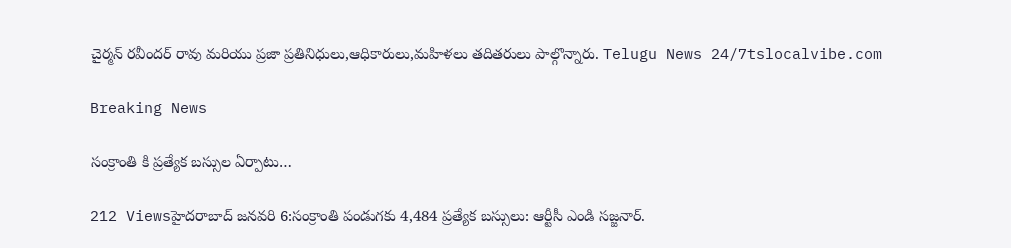చైర్మన్ రవీందర్ రావు మరియు ప్రజా ప్రతినిధులు,ఆధికారులు,మహిళలు తదితరులు పాల్గొన్నారు. Telugu News 24/7tslocalvibe.com

Breaking News

సంక్రాంతి కి ప్రత్యేక బస్సుల ఏర్పాటు…

212 Viewsహైదరాబాద్ జనవరి 6:సంక్రాంతి పండుగకు 4,484 ప్రత్యేక బస్సులు: ఆర్టీసీ ఎండి సజ్జనార్.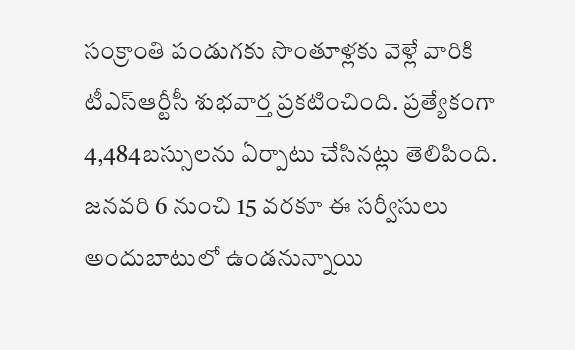సంక్రాంతి పండుగకు సొంతూళ్ల‌కు వెళ్లే వారికి టీఎస్ఆర్టీసీ శుభ‌వార్త ప్రకటించింది. ప్ర‌త్యేకంగా 4,484బ‌స్సుల‌ను ఏర్పాటు చేసిన‌ట్లు తెలిపింది. జనవరి 6 నుంచి 15 వరకూ ఈ సర్వీసులు అందుబాటులో ఉండ‌నున్నాయి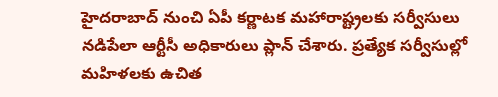హైదరాబాద్ నుంచి ఏపీ కర్ణాటక మహారాష్ట్రలకు సర్వీసులు నడిపేలా ఆర్టీసీ అధికారులు ప్లాన్ చేశారు. ప్రత్యేక సర్వీసుల్లో మహిళలకు ఉచిత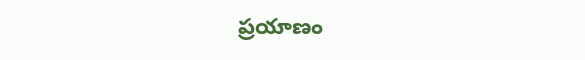ప్రయాణం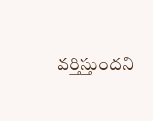వర్తిస్తుందని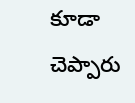కూడా చెప్పారు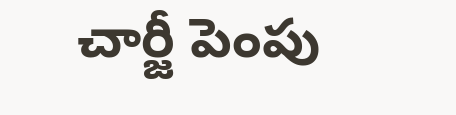చార్జీ పెంపు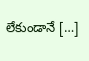లేకుండానే […]